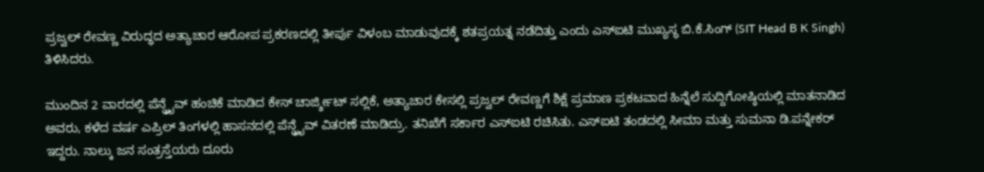ಪ್ರಜ್ವಲ್ ರೇವಣ್ಣ ವಿರುದ್ಧದ ಅತ್ಯಾಚಾರ ಆರೋಪ ಪ್ರಕರಣದಲ್ಲಿ ತೀರ್ಪು ವಿಳಂಬ ಮಾಡುವುದಕ್ಕೆ ಶತಪ್ರಯತ್ನ ನಡೆದಿತ್ತು ಎಂದು ಎಸ್ಐಟಿ ಮುಖ್ಯಸ್ಥ ಬಿ.ಕೆ.ಸಿಂಗ್ (SIT Head B K Singh) ತಿಳಿಸಿದರು.

ಮುಂದಿನ 2 ವಾರದಲ್ಲಿ ಪೆನ್ಡ್ರೈವ್ ಹಂಚಿಕೆ ಮಾಡಿದ ಕೇಸ್ ಚಾರ್ಜ್ಶೀಟ್ ಸಲ್ಲಿಕೆ, ಅತ್ಯಾಚಾರ ಕೇಸಲ್ಲಿ ಪ್ರಜ್ವಲ್ ರೇವಣ್ಣಗೆ ಶಿಕ್ಷೆ ಪ್ರಮಾಣ ಪ್ರಕಟವಾದ ಹಿನ್ನೆಲೆ ಸುದ್ದಿಗೋಷ್ಠಿಯಲ್ಲಿ ಮಾತನಾಡಿದ ಅವರು, ಕಳೆದ ವರ್ಷ ಎಪ್ರಿಲ್ ತಿಂಗಳಲ್ಲಿ ಹಾಸನದಲ್ಲಿ ಪೆನ್ಡ್ರೈವ್ ವಿತರಣೆ ಮಾಡಿದ್ರು. ತನಿಖೆಗೆ ಸರ್ಕಾರ ಎಸ್ಐಟಿ ರಚಿಸಿತು. ಎಸ್ಐಟಿ ತಂಡದಲ್ಲಿ ಸೀಮಾ ಮತ್ತು ಸುಮನಾ ಡಿ.ಪನ್ನೇಕರ್ ಇದ್ದರು. ನಾಲ್ಕು ಜನ ಸಂತ್ರಸ್ತೆಯರು ದೂರು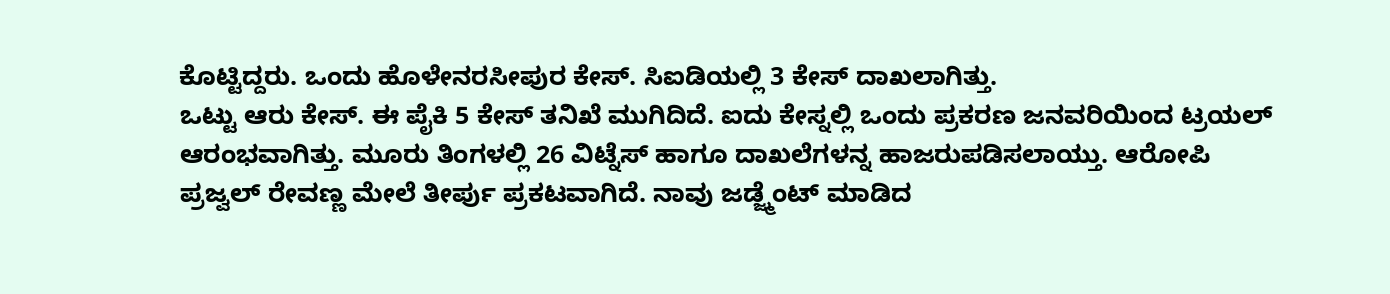ಕೊಟ್ಟಿದ್ದರು. ಒಂದು ಹೊಳೇನರಸೀಪುರ ಕೇಸ್. ಸಿಐಡಿಯಲ್ಲಿ 3 ಕೇಸ್ ದಾಖಲಾಗಿತ್ತು.
ಒಟ್ಟು ಆರು ಕೇಸ್. ಈ ಪೈಕಿ 5 ಕೇಸ್ ತನಿಖೆ ಮುಗಿದಿದೆ. ಐದು ಕೇಸ್ನಲ್ಲಿ ಒಂದು ಪ್ರಕರಣ ಜನವರಿಯಿಂದ ಟ್ರಯಲ್ ಆರಂಭವಾಗಿತ್ತು. ಮೂರು ತಿಂಗಳಲ್ಲಿ 26 ವಿಟ್ನೆಸ್ ಹಾಗೂ ದಾಖಲೆಗಳನ್ನ ಹಾಜರುಪಡಿಸಲಾಯ್ತು. ಆರೋಪಿ ಪ್ರಜ್ವಲ್ ರೇವಣ್ಣ ಮೇಲೆ ತೀರ್ಪು ಪ್ರಕಟವಾಗಿದೆ. ನಾವು ಜಡ್ಜ್ಮೆಂಟ್ ಮಾಡಿದ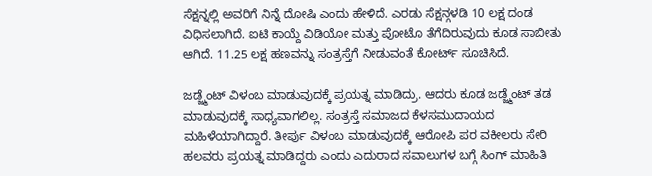ಸೆಕ್ಷನ್ನಲ್ಲಿ ಅವರಿಗೆ ನಿನ್ನೆ ದೋಷಿ ಎಂದು ಹೇಳಿದೆ. ಎರಡು ಸೆಕ್ಷನ್ಗಳಡಿ 10 ಲಕ್ಷ ದಂಡ ವಿಧಿಸಲಾಗಿದೆ. ಐಟಿ ಕಾಯ್ದೆ ವಿಡಿಯೋ ಮತ್ತು ಪೋಟೊ ತೆಗೆದಿರುವುದು ಕೂಡ ಸಾಬೀತು ಆಗಿದೆ. 11.25 ಲಕ್ಷ ಹಣವನ್ನು ಸಂತ್ರಸ್ತೆಗೆ ನೀಡುವಂತೆ ಕೋರ್ಟ್ ಸೂಚಿಸಿದೆ.

ಜಡ್ಜ್ಮೆಂಟ್ ವಿಳಂಬ ಮಾಡುವುದಕ್ಕೆ ಪ್ರಯತ್ನ ಮಾಡಿದ್ರು. ಆದರು ಕೂಡ ಜಡ್ಜ್ಮೆಂಟ್ ತಡ ಮಾಡುವುದಕ್ಕೆ ಸಾಧ್ಯವಾಗಲಿಲ್ಲ. ಸಂತ್ರಸ್ತೆ ಸಮಾಜದ ಕೆಳಸಮುದಾಯದ ಮಹಿಳೆಯಾಗಿದ್ದಾರೆ. ತೀರ್ಪು ವಿಳಂಬ ಮಾಡುವುದಕ್ಕೆ ಆರೋಪಿ ಪರ ವಕೀಲರು ಸೇರಿ ಹಲವರು ಪ್ರಯತ್ನ ಮಾಡಿದ್ದರು ಎಂದು ಎದುರಾದ ಸವಾಲುಗಳ ಬಗ್ಗೆ ಸಿಂಗ್ ಮಾಹಿತಿ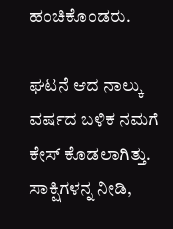ಹಂಚಿಕೊಂಡರು.

ಘಟನೆ ಆದ ನಾಲ್ಕು ವರ್ಷದ ಬಳಿಕ ನಮಗೆ ಕೇಸ್ ಕೊಡಲಾಗಿತ್ತು. ಸಾಕ್ಷಿಗಳನ್ನ ನೀಡಿ,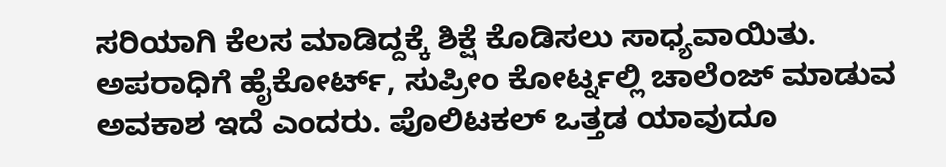ಸರಿಯಾಗಿ ಕೆಲಸ ಮಾಡಿದ್ದಕ್ಕೆ ಶಿಕ್ಷೆ ಕೊಡಿಸಲು ಸಾಧ್ಯವಾಯಿತು. ಅಪರಾಧಿಗೆ ಹೈಕೋರ್ಟ್, ಸುಪ್ರೀಂ ಕೋರ್ಟ್ನಲ್ಲಿ ಚಾಲೆಂಜ್ ಮಾಡುವ ಅವಕಾಶ ಇದೆ ಎಂದರು. ಪೊಲಿಟಕಲ್ ಒತ್ತಡ ಯಾವುದೂ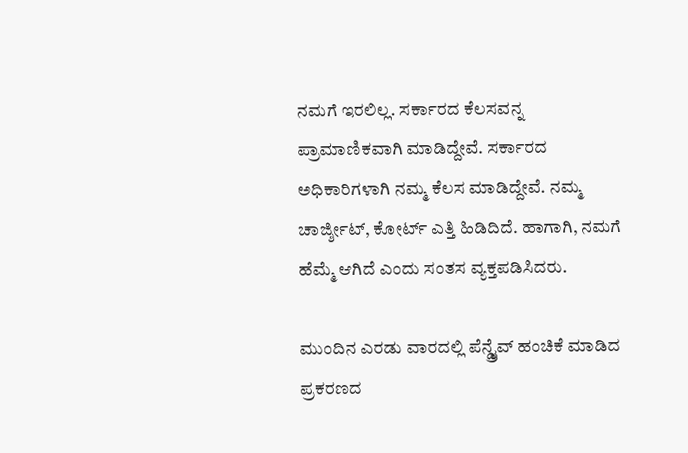ನಮಗೆ ಇರಲಿಲ್ಲ. ಸರ್ಕಾರದ ಕೆಲಸವನ್ನ ಪ್ರಾಮಾಣಿಕವಾಗಿ ಮಾಡಿದ್ದೇವೆ. ಸರ್ಕಾರದ ಅಧಿಕಾರಿಗಳಾಗಿ ನಮ್ಮ ಕೆಲಸ ಮಾಡಿದ್ದೇವೆ. ನಮ್ಮ ಚಾರ್ಜ್ಶೀಟ್, ಕೋರ್ಟ್ ಎತ್ತಿ ಹಿಡಿದಿದೆ. ಹಾಗಾಗಿ, ನಮಗೆ ಹೆಮ್ಮೆ ಆಗಿದೆ ಎಂದು ಸಂತಸ ವ್ಯಕ್ತಪಡಿಸಿದರು.

ಮುಂದಿನ ಎರಡು ವಾರದಲ್ಲಿ ಪೆನ್ಡ್ರೈವ್ ಹಂಚಿಕೆ ಮಾಡಿದ ಪ್ರಕರಣದ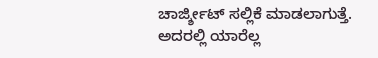ಚಾರ್ಜ್ಶೀಟ್ ಸಲ್ಲಿಕೆ ಮಾಡಲಾಗುತ್ತೆ. ಅದರಲ್ಲಿ ಯಾರೆಲ್ಲ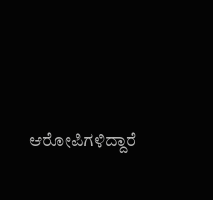ಆರೋಪಿಗಳಿದ್ದಾರೆ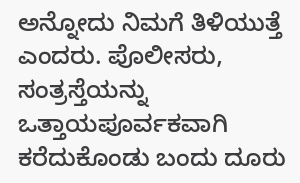ಅನ್ನೋದು ನಿಮಗೆ ತಿಳಿಯುತ್ತೆ ಎಂದರು. ಪೊಲೀಸರು, ಸಂತ್ರಸ್ತೆಯನ್ನು ಒತ್ತಾಯಪೂರ್ವಕವಾಗಿ ಕರೆದುಕೊಂಡು ಬಂದು ದೂರು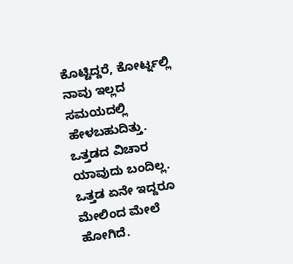ಕೊಟ್ಟಿದ್ದರೆ, ಕೋರ್ಟ್ನಲ್ಲಿ ನಾವು ಇಲ್ಲದ ಸಮಯದಲ್ಲಿ ಹೇಳಬಹುದಿತ್ತು. ಒತ್ತಡದ ವಿಚಾರ ಯಾವುದು ಬಂದಿಲ್ಲ. ಒತ್ತಡ ಏನೇ ಇದ್ದರೂ ಮೇಲಿಂದ ಮೇಲೆ ಹೋಗಿದೆ.